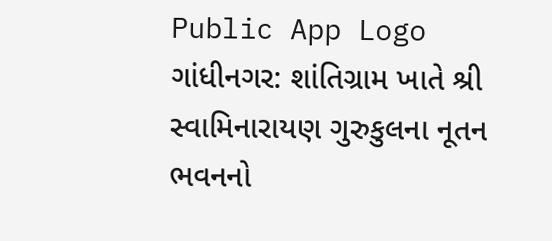Public App Logo
ગાંધીનગર: શાંતિગ્રામ ખાતે શ્રી સ્વામિનારાયણ ગુરુકુલના નૂતન ભવનનો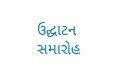ઉદ્ઘાટન સમારોહ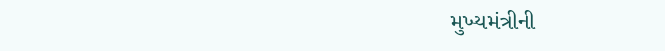મુખ્યમંત્રીની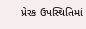પ્રેરક ઉપસ્થિતિમાં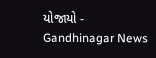યોજાયો - Gandhinagar News